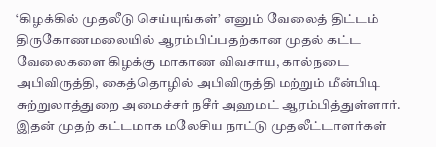‘கிழக்கில் முதலீடு செய்யுங்கள்’ எனும் வேலைத் திட்டம் திருகோணமலையில் ஆரம்பிப்பதற்கான முதல் கட்ட வேலைகளை கிழக்கு மாகாண விவசாய, கால்நடை அபிவிருத்தி, கைத்தொழில் அபிவிருத்தி மற்றும் மீன்பிடி சுற்றுலாத்துறை அமைச்சர் நசீர் அஹமட் ஆரம்பித்துள்ளார்.
இதன் முதற் கட்டமாக மலேசிய நாட்டு முதலீட்டாளர்கள்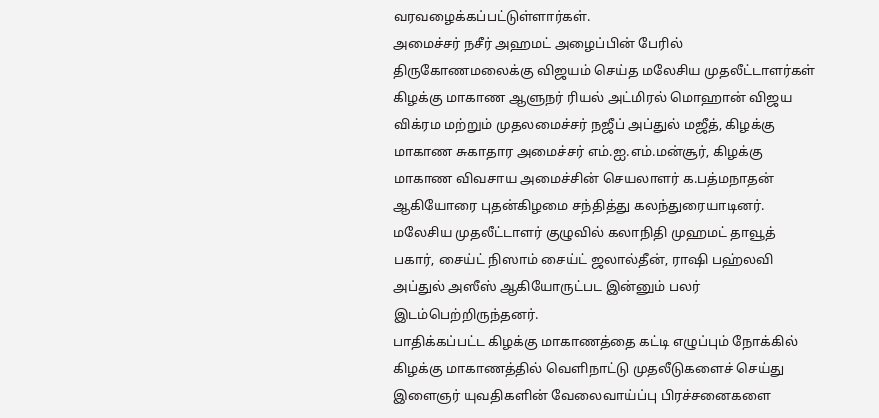வரவழைக்கப்பட்டுள்ளார்கள்.
அமைச்சர் நசீர் அஹமட் அழைப்பின் பேரில் திருகோணமலைக்கு விஜயம் செய்த மலேசிய முதலீட்டாளர்கள் கிழக்கு மாகாண ஆளுநர் ரியல் அட்மிரல் மொஹான் விஜய விக்ரம மற்றும் முதலமைச்சர் நஜீப் அப்துல் மஜீத், கிழக்கு மாகாண சுகாதார அமைச்சர் எம்.ஐ.எம்.மன்சூர், கிழக்கு மாகாண விவசாய அமைச்சின் செயலாளர் க.பத்மநாதன் ஆகியோரை புதன்கிழமை சந்தித்து கலந்துரையாடினர்.
மலேசிய முதலீட்டாளர் குழுவில் கலாநிதி முஹமட் தாவூத் பகார், சைய்ட் நிஸாம் சைய்ட் ஜலால்தீன், ராஷி பஹ்லவி அப்துல் அஸீஸ் ஆகியோருட்பட இன்னும் பலர் இடம்பெற்றிருந்தனர்.
பாதிக்கப்பட்ட கிழக்கு மாகாணத்தை கட்டி எழுப்பும் நோக்கில் கிழக்கு மாகாணத்தில் வெளிநாட்டு முதலீடுகளைச் செய்து இளைஞர் யுவதிகளின் வேலைவாய்ப்பு பிரச்சனைகளை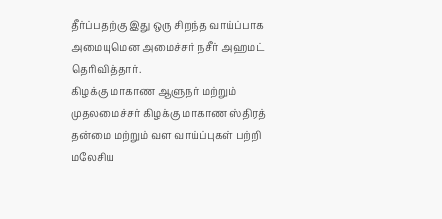தீர்ப்பதற்கு இது ஒரு சிறந்த வாய்ப்பாக அமையுமென அமைச்சர் நசீர் அஹமட் தெரிவித்தார்.
கிழக்கு மாகாண ஆளுநர் மற்றும் முதலமைச்சர் கிழக்கு மாகாண ஸ்திரத் தன்மை மற்றும் வள வாய்ப்புகள் பற்றி மலேசிய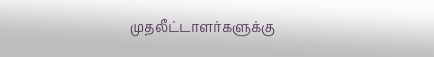முதலீட்டாளர்களுக்கு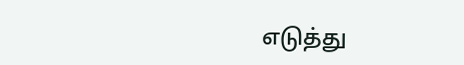எடுத்து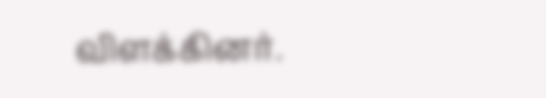விளக்கினர்.